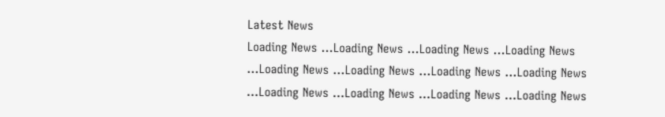Latest News
Loading News ...Loading News ...Loading News ...Loading News ...Loading News ...Loading News ...Loading News ...Loading News ...Loading News ...Loading News ...Loading News ...Loading News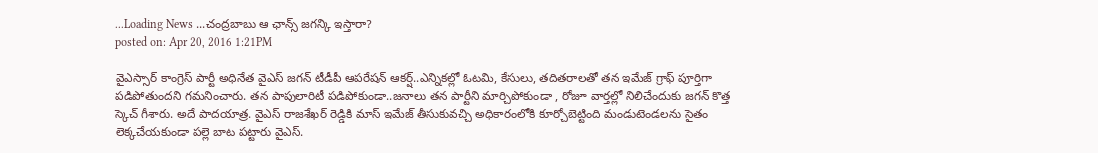...Loading News ...చంద్రబాబు ఆ ఛాన్స్ జగన్కి ఇస్తారా?
posted on: Apr 20, 2016 1:21PM

వైఎస్సార్ కాంగ్రెస్ పార్టీ అధినేత వైఎస్ జగన్ టీడీపీ ఆపరేషన్ ఆకర్ష్..ఎన్నికల్లో ఓటమి, కేసులు, తదితరాలతో తన ఇమేజ్ గ్రాఫ్ పూర్తిగా పడిపోతుందని గమనించారు. తన పాపులారిటీ పడిపోకుండా..జనాలు తన పార్టీని మార్చిపోకుండా , రోజూ వార్తల్లో నిలిచేందుకు జగన్ కొత్త స్కెచ్ గీశారు. అదే పాదయాత్ర. వైఎస్ రాజశేఖర్ రెడ్డికి మాస్ ఇమేజ్ తీసుకువచ్చి అధికారంలోకి కూర్చోబెట్టింది మండుటెండలను సైతం లెక్కచేయకుండా పల్లె బాట పట్టారు వైఎస్.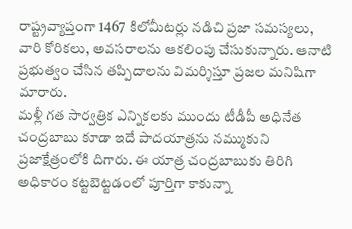రాష్ట్రవ్యాప్తంగా 1467 కిలోమీటర్లు నడిచి ప్రజా సమస్యలు, వారి కోరికలు, అవసరాలను ఆకలింపు చేసుకున్నారు. ఆనాటి ప్రభుత్వం చేసిన తప్పిదాలను విమర్శిస్తూ ప్రజల మనిషిగా మారారు.
మళ్లీ గత సార్వత్రిక ఎన్నికలకు ముందు టీడీపీ అధినేత చంద్రబాబు కూడా ఇదే పాదయాత్రను నమ్ముకుని ప్రజాక్షేత్రంలోకి దిగారు. ఈ యాత్ర చంద్రబాబుకు తిరిగి అధికారం కట్టబెట్టడంలో పూర్తిగా కాకున్నా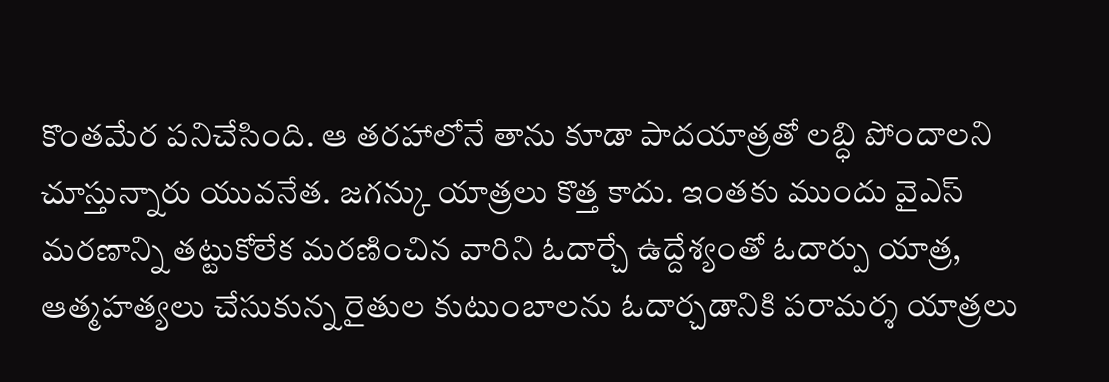కొంతమేర పనిచేసింది. ఆ తరహాలోనే తాను కూడా పాదయాత్రతో లబ్ధి పోందాలని చూస్తున్నారు యువనేత. జగన్కు యాత్రలు కొత్త కాదు. ఇంతకు ముందు వైఎస్ మరణాన్ని తట్టుకోలేక మరణించిన వారిని ఓదార్చే ఉద్దేశ్యంతో ఓదార్పు యాత్ర, ఆత్మహత్యలు చేసుకున్న రైతుల కుటుంబాలను ఓదార్చడానికి పరామర్శ యాత్రలు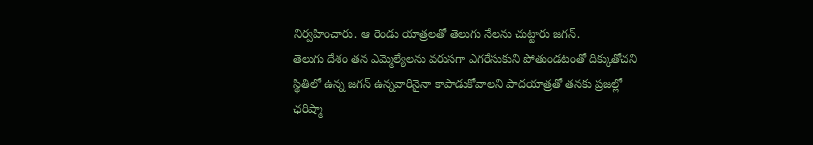నిర్వహించారు. ఆ రెండు యాత్రలతో తెలుగు నేలను చుట్టారు జగన్.
తెలుగు దేశం తన ఎమ్మెల్యేలను వరుసగా ఎగరేసుకుని పోతుండటంతో దిక్కుతోచని స్థితిలో ఉన్న జగన్ ఉన్నవారినైనా కాపాడుకోవాలని పాదయాత్రతో తనకు ప్రజల్లో ఛరిష్మా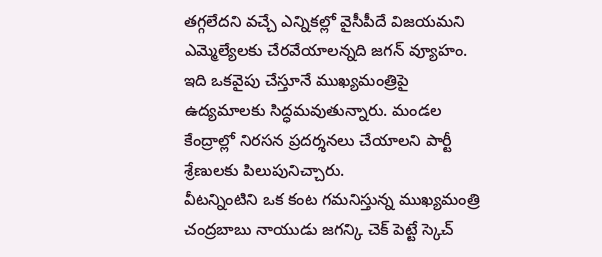తగ్గలేదని వచ్చే ఎన్నికల్లో వైసీపీదే విజయమని ఎమ్మెల్యేలకు చేరవేయాలన్నది జగన్ వ్యూహం. ఇది ఒకవైపు చేస్తూనే ముఖ్యమంత్రిపై ఉద్యమాలకు సిద్ధమవుతున్నారు. మండల కేంద్రాల్లో నిరసన ప్రదర్శనలు చేయాలని పార్టీ శ్రేణులకు పిలుపునిచ్చారు.
వీటన్నింటిని ఒక కంట గమనిస్తున్న ముఖ్యమంత్రి చంద్రబాబు నాయుడు జగన్కి చెక్ పెట్టే స్కెచ్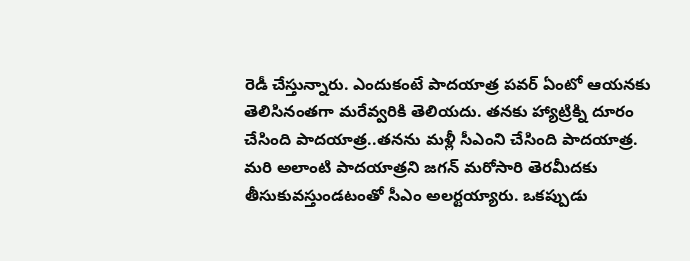రెడీ చేస్తున్నారు. ఎందుకంటే పాదయాత్ర పవర్ ఏంటో ఆయనకు తెలిసినంతగా మరేవ్వరికి తెలియదు. తనకు హ్యాట్రిక్ని దూరం చేసింది పాదయాత్ర..తనను మళ్లీ సీఎంని చేసింది పాదయాత్ర. మరి అలాంటి పాదయాత్రని జగన్ మరోసారి తెరమీదకు తీసుకువస్తుండటంతో సీఎం అలర్టయ్యారు. ఒకప్పుడు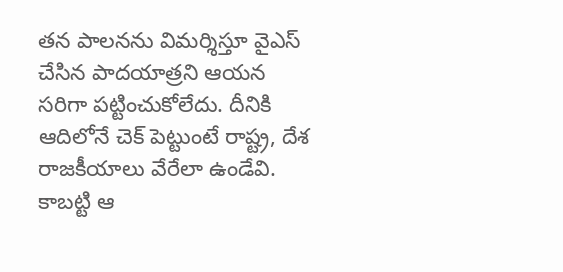తన పాలనను విమర్శిస్తూ వైఎస్ చేసిన పాదయాత్రని ఆయన సరిగా పట్టించుకోలేదు. దీనికి ఆదిలోనే చెక్ పెట్టుంటే రాష్ట్ర, దేశ రాజకీయాలు వేరేలా ఉండేవి. కాబట్టి ఆ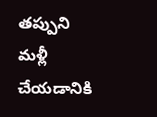తప్పుని మళ్లీ చేయడానికి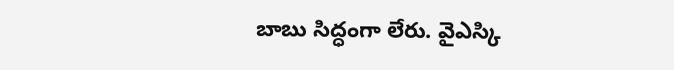బాబు సిద్ధంగా లేరు. వైఎస్కి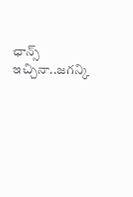ఛాన్స్ ఇచ్చినా..జగన్కి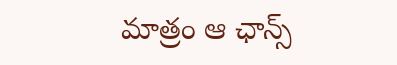మాత్రం ఆ ఛాన్స్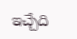ఇచ్చేది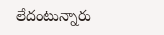లేదంటున్నారు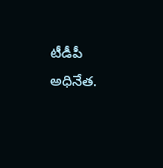టీడీపీ అధినేత.